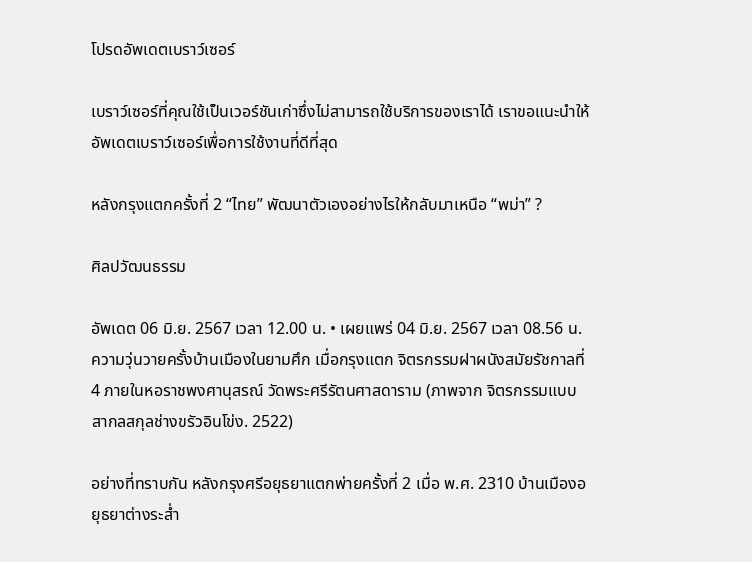โปรดอัพเดตเบราว์เซอร์

เบราว์เซอร์ที่คุณใช้เป็นเวอร์ชันเก่าซึ่งไม่สามารถใช้บริการของเราได้ เราขอแนะนำให้อัพเดตเบราว์เซอร์เพื่อการใช้งานที่ดีที่สุด

หลังกรุงแตกครั้งที่ 2 “ไทย” พัฒนาตัวเองอย่างไรให้กลับมาเหนือ “พม่า” ?

ศิลปวัฒนธรรม

อัพเดต 06 มิ.ย. 2567 เวลา 12.00 น. • เผยแพร่ 04 มิ.ย. 2567 เวลา 08.56 น.
ความวุ่นวายครั้งบ้านเมืองในยามศึก เมื่อกรุงแตก จิตรกรรมฝาผนังสมัยรัชกาลที่ 4 ภายในหอราชพงศานุสรณ์ วัดพระศรีรัตนศาสดาราม (ภาพจาก จิตรกรรมแบบสากลสกุลช่างขรัวอินโข่ง. 2522)

อย่างที่ทราบกัน หลังกรุงศรีอยุธยาแตกพ่ายครั้งที่ 2 เมื่อ พ.ศ. 2310 บ้านเมืองอยุธยาต่างระส่ำ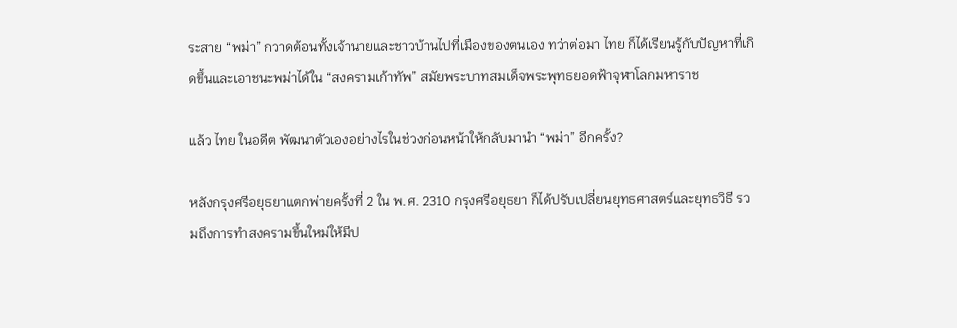ระสาย “พม่า” กวาดต้อนทั้งเจ้านายและชาวบ้านไปที่เมืองของตนเอง ทว่าต่อมา ไทย ก็ได้เรียนรู้กับปัญหาที่เกิดขึ้นและเอาชนะพม่าได้ใน “สงครามเก้าทัพ” สมัยพระบาทสมเด็จพระพุทธยอดฟ้าจุฬาโลกมหาราช

แล้ว ไทย ในอดีต พัฒนาตัวเองอย่างไรในช่วงก่อนหน้าให้กลับมานำ “พม่า” อีกครั้ง?

หลังกรุงศรีอยุธยาแตกพ่ายครั้งที่ 2 ใน พ.ศ. 2310 กรุงศรีอยุธยา ก็ได้ปรับเปลี่ยนยุทธศาสตร์และยุทธวิธี รวมถึงการทำสงครามขึ้นใหม่ให้มีป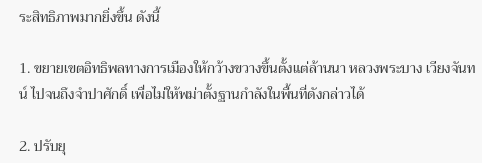ระสิทธิภาพมากยิ่งขึ้น ดังนี้

1. ขยายเขตอิทธิพลทางการเมืองให้กว้างขวางขึ้นตั้งแต่ล้านนา หลวงพระบาง เวียงจันทน์ ไปจนถึงจำปาศักดิ์ เพื่อไม่ให้พม่าตั้งฐานกำลังในพื้นที่ดังกล่าวได้

2. ปรับยุ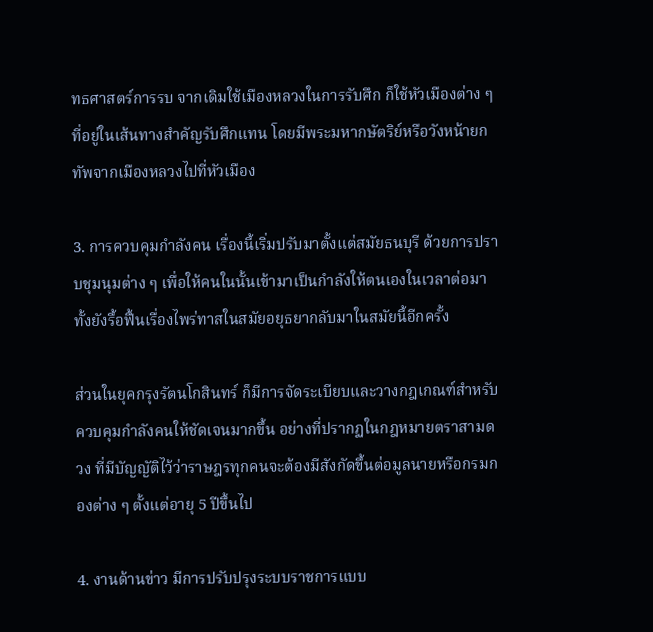ทธศาสตร์การรบ จากเดิมใช้เมืองหลวงในการรับศึก ก็ใช้หัวเมืองต่าง ๆ ที่อยู่ในเส้นทางสำคัญรับศึกแทน โดยมีพระมหากษัตริย์หรือวังหน้ายกทัพจากเมืองหลวงไปที่หัวเมือง

3. การควบคุมกำลังคน เรื่องนี้เริ่มปรับมาตั้งแต่สมัยธนบุรี ด้วยการปราบชุมนุมต่าง ๆ เพื่อให้คนในนั้นเข้ามาเป็นกำลังให้ตนเองในเวลาต่อมา ทั้งยังรื้อฟื้นเรื่องไพร่ทาสในสมัยอยุธยากลับมาในสมัยนี้อีกครั้ง

ส่วนในยุคกรุงรัตนโกสินทร์ ก็มีการจัดระเบียบและวางกฎเกณฑ์สำหรับควบคุมกำลังคนให้ชัดเจนมากขึ้น อย่างที่ปรากฏในกฎหมายตราสามดวง ที่มีบัญญัติไว้ว่าราษฎรทุกคนจะต้องมีสังกัดขึ้นต่อมูลนายหรือกรมกองต่าง ๆ ตั้งแต่อายุ 5 ปีขึ้นไป

4. งานด้านข่าว มีการปรับปรุงระบบราชการแบบ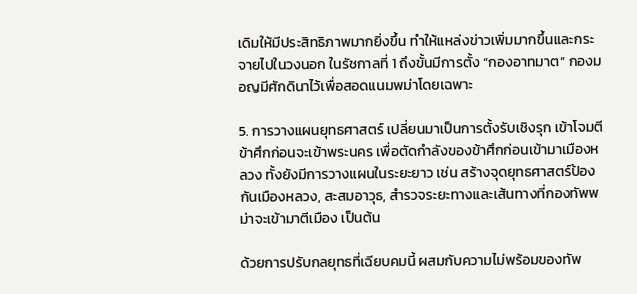เดิมให้มีประสิทธิภาพมากยิ่งขึ้น ทำให้แหล่งข่าวเพิ่มมากขึ้นและกระจายไปในวงนอก ในรัชกาลที่ 1 ถึงขั้นมีการตั้ง “กองอาทมาต” กองมอญมีศักดินาไว้เพื่อสอดแนมพม่าโดยเฉพาะ

5. การวางแผนยุทธศาสตร์ เปลี่ยนมาเป็นการตั้งรับเชิงรุก เข้าโจมตีข้าศึกก่อนจะเข้าพระนคร เพื่อตัดกำลังของข้าศึกก่อนเข้ามาเมืองหลวง ทั้งยังมีการวางแผนในระยะยาว เช่น สร้างจุดยุทธศาสตร์ป้องกันเมืองหลวง, สะสมอาวุธ, สำรวจระยะทางและเส้นทางที่กองทัพพม่าจะเข้ามาตีเมือง เป็นต้น

ด้วยการปรับกลยุทธที่เฉียบคมนี้ ผสมกับความไม่พร้อมของทัพ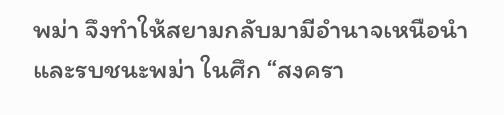พม่า จึงทำให้สยามกลับมามีอำนาจเหนือนำและรบชนะพม่า ในศึก “สงครา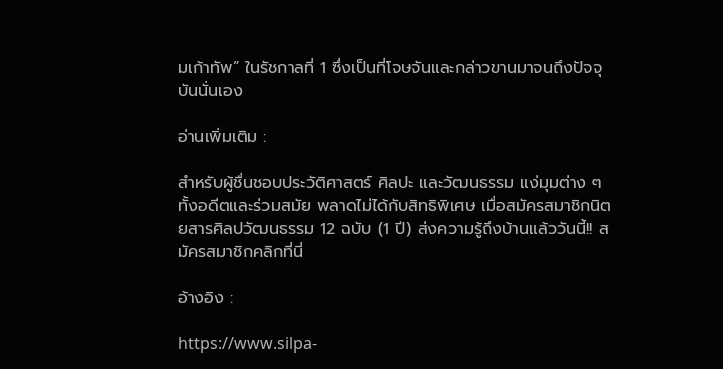มเก้าทัพ” ในรัชกาลที่ 1 ซึ่งเป็นที่โจษจันและกล่าวขานมาจนถึงปัจจุบันนั่นเอง

อ่านเพิ่มเติม :

สำหรับผู้ชื่นชอบประวัติศาสตร์ ศิลปะ และวัฒนธรรม แง่มุมต่าง ๆ ทั้งอดีตและร่วมสมัย พลาดไม่ได้กับสิทธิพิเศษ เมื่อสมัครสมาชิกนิตยสารศิลปวัฒนธรรม 12 ฉบับ (1 ปี) ส่งความรู้ถึงบ้านแล้ววันนี้!! สมัครสมาชิกคลิกที่นี่

อ้างอิง :

https://www.silpa-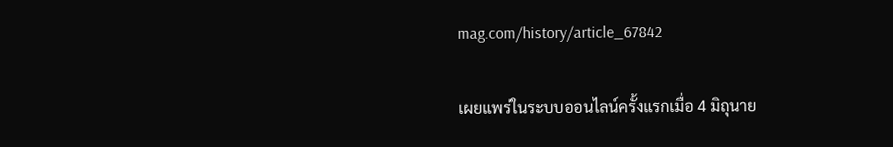mag.com/history/article_67842

เผยแพร่ในระบบออนไลน์ครั้งแรกเมื่อ 4 มิถุนาย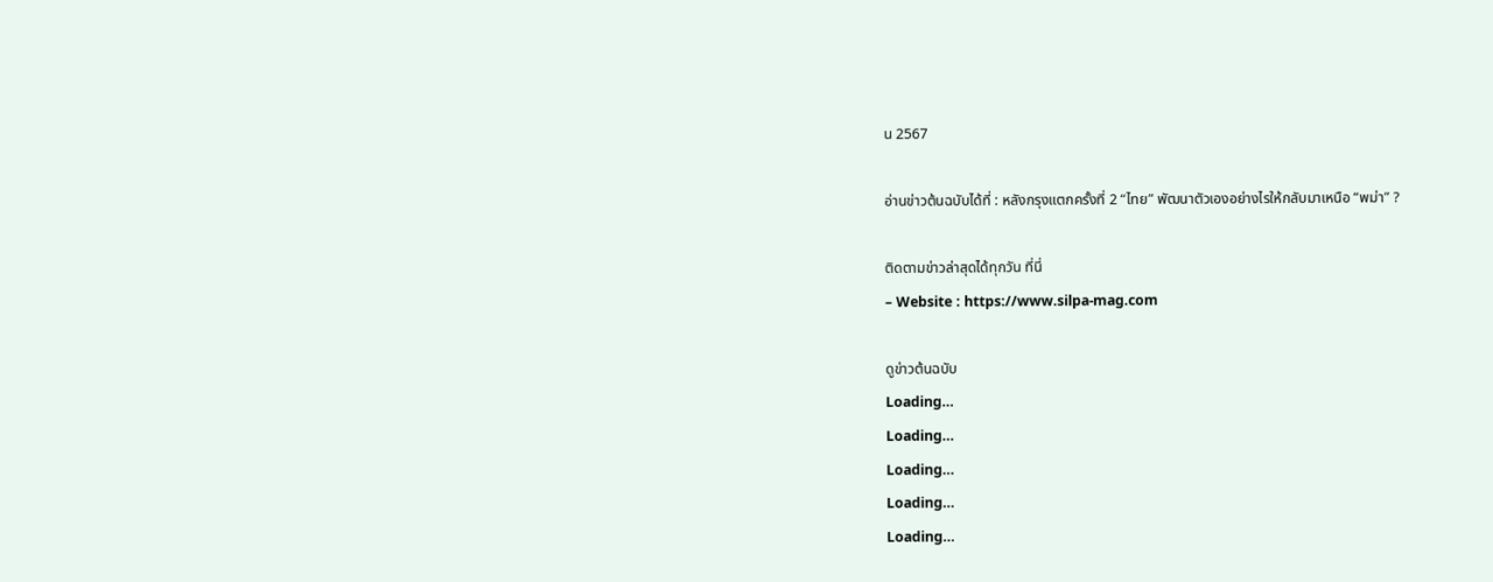น 2567

อ่านข่าวต้นฉบับได้ที่ : หลังกรุงแตกครั้งที่ 2 “ไทย” พัฒนาตัวเองอย่างไรให้กลับมาเหนือ “พม่า” ?

ติดตามข่าวล่าสุดได้ทุกวัน ที่นี่
– Website : https://www.silpa-mag.com

ดูข่าวต้นฉบับ
Loading...
Loading...
Loading...
Loading...
Loading...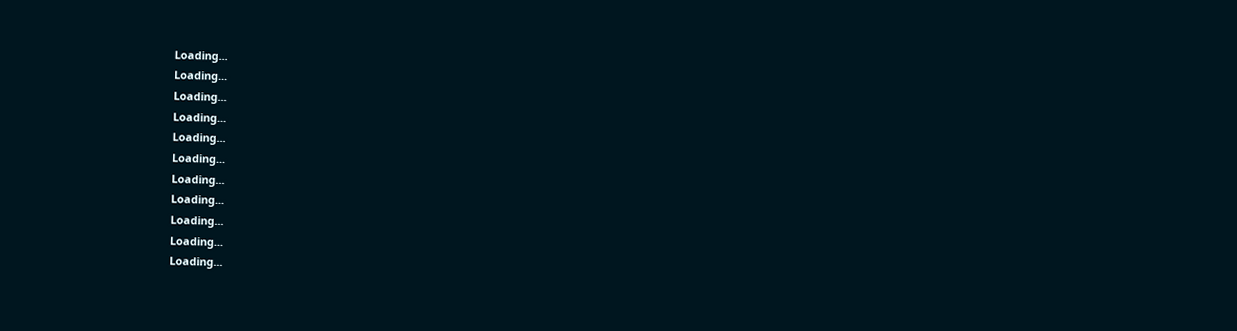Loading...
Loading...
Loading...
Loading...
Loading...
Loading...
Loading...
Loading...
Loading...
Loading...
Loading...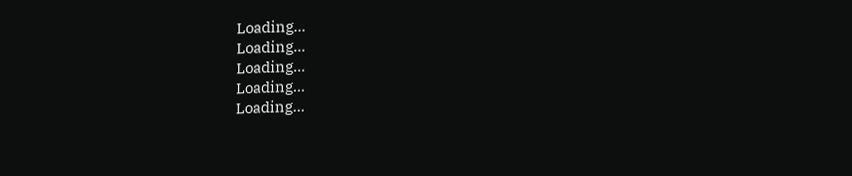Loading...
Loading...
Loading...
Loading...
Loading...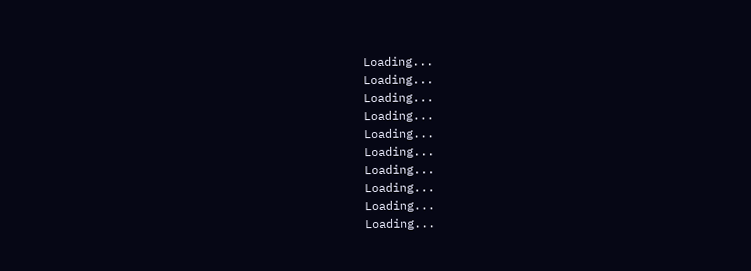Loading...
Loading...
Loading...
Loading...
Loading...
Loading...
Loading...
Loading...
Loading...
Loading...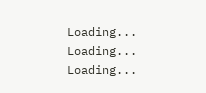Loading...
Loading...
Loading...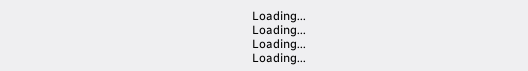Loading...
Loading...
Loading...
Loading...